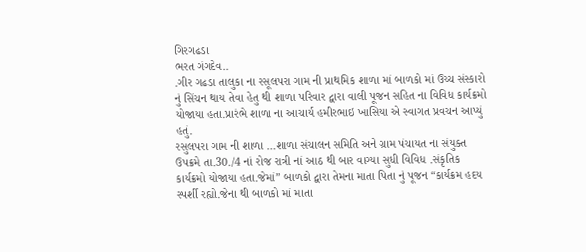ગિરગઢડા
ભરત ગંગદેવ..
.ગીર ગઢડા તાલુકા ના રસૂલપરા ગામ ની પ્રાથમિક શાળા માં બાળકો માં ઉચ્ચ સંસ્કારો નું સિંચન થાય તેવા હેતુ થી શાળા પરિવાર દ્વારા વાલી પૂજન સહિત ના વિવિધ કાર્યક્રમો યોજાયા હતા.પ્રારંભે શાળા ના આચાર્ય હમીરભાઇ ખાસિયા એ સ્વાગત પ્રવચન આપ્યું હતું.
રસુલપરા ગામ ની શાળા …શાળા સંચાલન સમિતિ અને ગ્રામ પંચાયત ના સંયુક્ત ઉપક્રમે તા.30./4 નાં રોજ રાત્રી નાં આઠ થી બાર વાગ્યા સુધી વિવિધ .સંકૃતિક કાર્યક્રમો યોજાયા હતા.જેમાં” બાળકો દ્વારા તેમના માતા પિતા નું પૂજન “કાર્યક્રમ હદય સ્પર્શી રહ્યો.જેના થી બાળકો માં માતા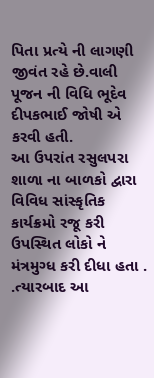પિતા પ્રત્યે ની લાગણી જીવંત રહે છે.વાલી પૂજન ની વિધિ ભૂદેવ દીપકભાઈ જોષી એ કરવી હતી.
આ ઉપરાંત રસુલપરા શાળા ના બાળકો દ્વારા વિવિધ સાંસ્કૃતિક કાર્યક્રમો રજૂ કરી ઉપસ્થિત લોકો ને મંત્રમુગ્ધ કરી દીધા હતા . .ત્યારબાદ આ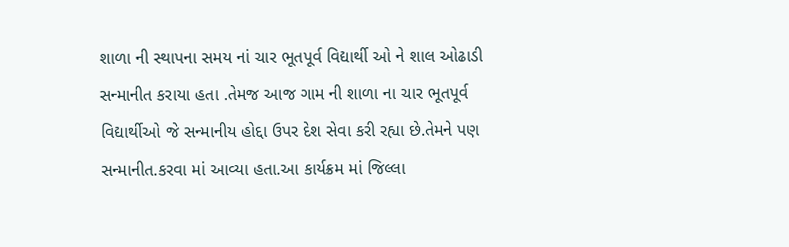શાળા ની સ્થાપના સમય નાં ચાર ભૂતપૂર્વ વિદ્યાર્થી ઓ ને શાલ ઓઢાડી સન્માનીત કરાયા હતા .તેમજ આજ ગામ ની શાળા ના ચાર ભૂતપૂર્વ વિદ્યાર્થીઓ જે સન્માનીય હોદ્દા ઉપર દેશ સેવા કરી રહ્યા છે.તેમને પણ સન્માનીત.કરવા માં આવ્યા હતા.આ કાર્યક્રમ માં જિલ્લા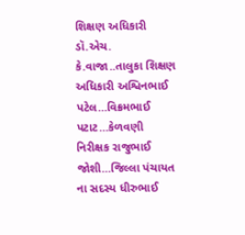શિક્ષણ અધિકારી ડૉ.એચ. કે.વાજા..તાલુકા શિક્ષણ અધિકારી અશ્વિનભાઈ પટેલ…વિક્રમભાઈ પટાટ…કેળવણી નિરીક્ષક રાજુભાઈ જોશી…જિલ્લા પંચાયત ના સદસ્ય ધીરુભાઈ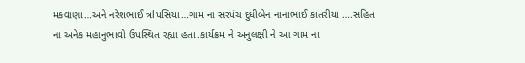મકવાણા…અને નરેશભાઈ ત્રlપસિયા…ગામ ના સરપંચ દુધીબેન નાનાભાઈ કાતરીયા ….સહિત ના અનેક મહાનુભાવો ઉપસ્થિત રહ્યા હતા.કાર્યક્રમ ને અનુલક્ષી ને આ ગામ ના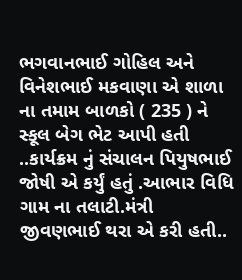ભગવાનભાઈ ગોહિલ અને વિનેશભાઈ મકવાણા એ શાળા ના તમામ બાળકો ( 235 ) ને સ્કૂલ બેગ ભેટ આપી હતી ..કાર્યક્રમ નું સંચાલન પિયુષભાઈ જોષી એ કર્યું હતું .આભાર વિધિ ગામ ના તલાટી.મંત્રી જીવણભાઈ થરા એ કરી હતી..